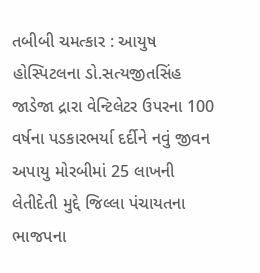તબીબી ચમત્કાર : આયુષ હોસ્પિટલના ડો.સત્યજીતસિંહ જાડેજા દ્રારા વેન્ટિલેટર ઉપરના 100 વર્ષના પડકારભર્યા દર્દીને નવું જીવન અપાયુ મોરબીમાં 25 લાખની લેતીદેતી મુદ્દે જિલ્લા પંચાયતના ભાજપના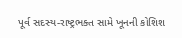પૂર્વ સદસ્ય-રાષ્ટ્રભક્ત સામે ખૂનની કોશિશ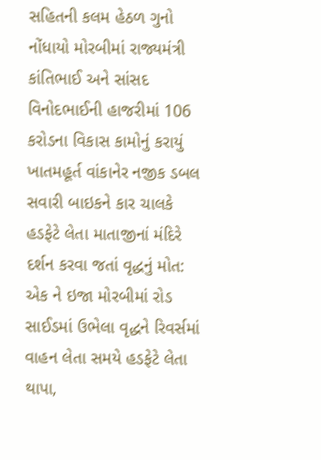સહિતની કલમ હેઠળ ગુનો નોંધાયો મોરબીમાં રાજ્યમંત્રી કાંતિભાઈ અને સાંસદ વિનોદભાઈની હાજરીમાં 106 કરોડના વિકાસ કામોનું કરાયું ખાતમહૂર્ત વાંકાનેર નજીક ડબલ સવારી બાઇકને કાર ચાલકે હડફેટે લેતા માતાજીનાં મંદિરે દર્શન કરવા જતાં વૃદ્ધનું મોત: એક ને ઇજા મોરબીમાં રોડ સાઈડમાં ઉભેલા વૃદ્ધને રિવર્સમાં વાહન લેતા સમયે હડફેટે લેતા થાપા,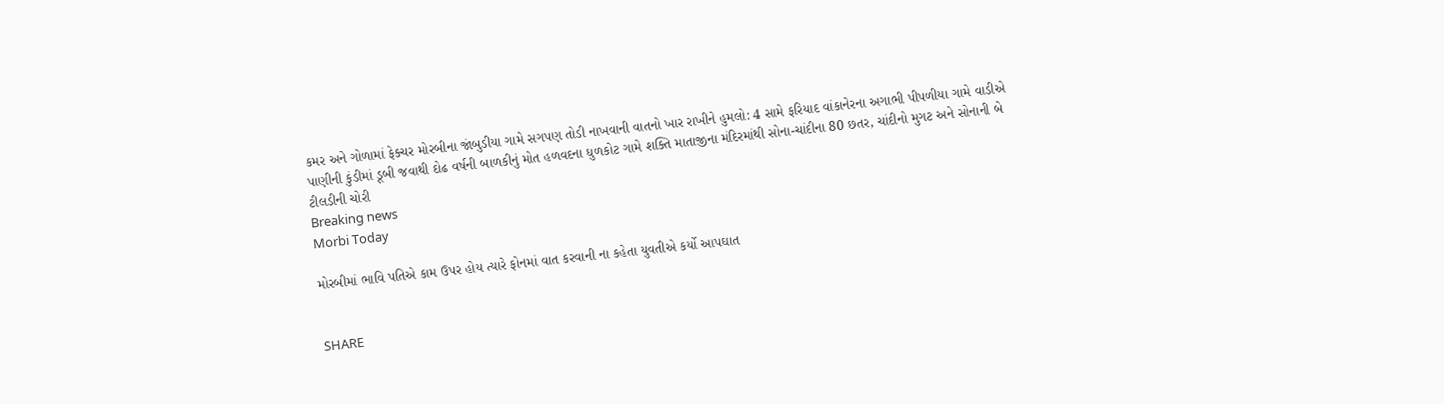કમર અને ગોળામાં ફેક્ચર મોરબીના જાંબુડીયા ગામે સગપણ તોડી નાખવાની વાતનો ખાર રાખીને હુમલો: 4 સામે ફરિયાદ વાંકાનેરના અગાભી પીપળીયા ગામે વાડીએ પાણીની કુંડીમાં ડૂબી જવાથી દોઢ વર્ષની બાળકીનું મોત હળવદના ધુળકોટ ગામે શક્તિ માતાજીના મંદિરમાંથી સોના-ચાંદીના 80 છતર, ચાંદીનો મુગટ અને સોનાની બે ટીલડીની ચોરી
Breaking news
Morbi Today

મોરબીમાં ભાવિ પતિએ કામ ઉપર હોય ત્યારે ફોનમાં વાત કરવાની ના કહેતા યુવતીએ કર્યો આપઘાત


SHARE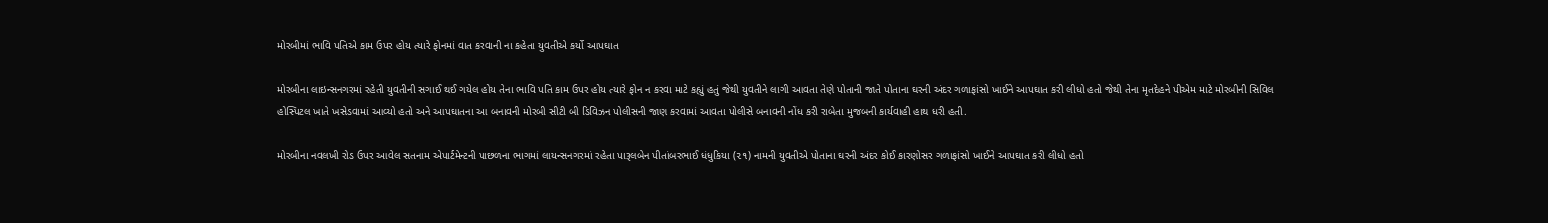મોરબીમાં ભાવિ પતિએ કામ ઉપર હોય ત્યારે ફોનમાં વાત કરવાની ના કહેતા યુવતીએ કર્યો આપઘાત

મોરબીના લાઇન્સનગરમાં રહેતી યુવતીની સગાઈ થઈ ગયેલ હોય તેના ભાવિ પતિ કામ ઉપર હોય ત્યારે ફોન ન કરવા માટે કહ્યું હતું જેથી યુવતીને લાગી આવતા તેણે પોતાની જાતે પોતાના ઘરની અંદર ગળાફાંસો ખાઈને આપઘાત કરી લીધો હતો જેથી તેના મૃતદેહને પીએમ માટે મોરબીની સિવિલ હોસ્પિટલ ખાતે ખસેડવામાં આવ્યો હતો અને આપઘાતના આ બનાવની મોરબી સીટી બી ડિવિઝન પોલીસની જાણ કરવામાં આવતા પોલીસે બનાવની નોંધ કરી રાબેતા મુજબની કાર્યવાહી હાથ ધરી હતી.

મોરબીના નવલખી રોડ ઉપર આવેલ સતનામ એપાર્ટમેન્ટની પાછળના ભાગમાં લાયન્સનગરમાં રહેતા પારૂલબેન પીતાંબરભાઈ ધંધુકિયા (૨૧) નામની યુવતીએ પોતાના ઘરની અંદર કોઈ કારણોસર ગળાફાંસો ખાઈને આપઘાત કરી લીધો હતો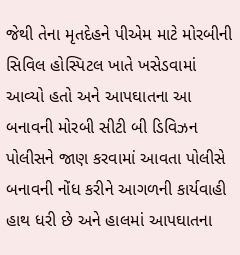જેથી તેના મૃતદેહને પીએમ માટે મોરબીની સિવિલ હોસ્પિટલ ખાતે ખસેડવામાં આવ્યો હતો અને આપઘાતના આ બનાવની મોરબી સીટી બી ડિવિઝન પોલીસને જાણ કરવામાં આવતા પોલીસે બનાવની નોંધ કરીને આગળની કાર્યવાહી હાથ ધરી છે અને હાલમાં આપઘાતના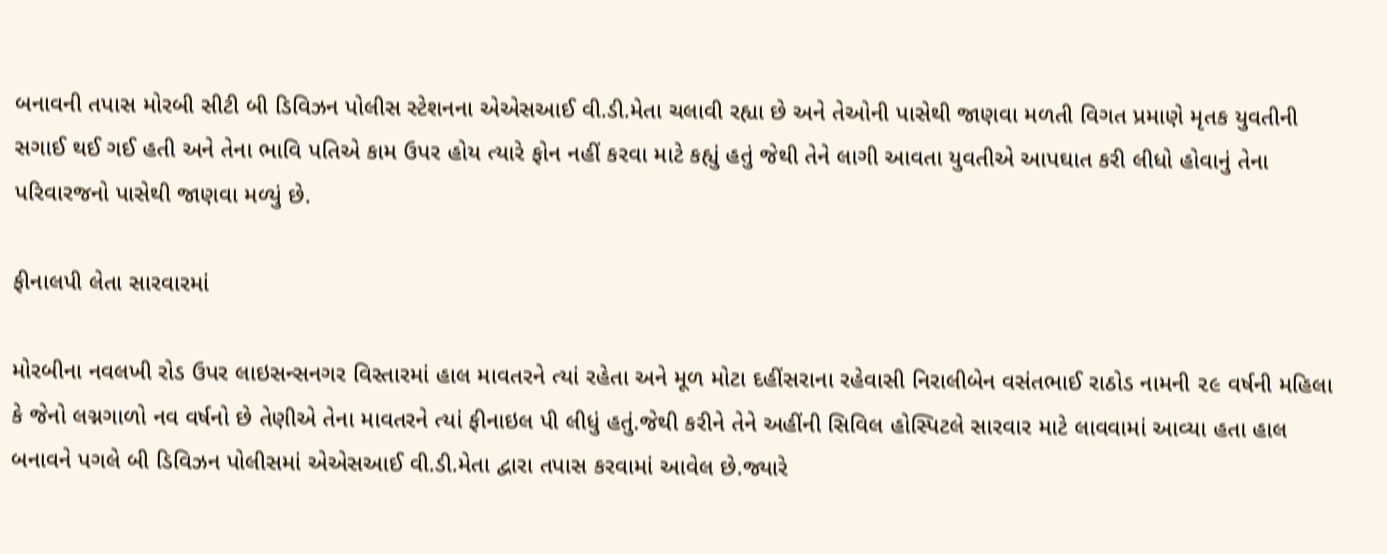બનાવની તપાસ મોરબી સીટી બી ડિવિઝન પોલીસ સ્ટેશનના એએસઆઈ વી.ડી.મેતા ચલાવી રહ્યા છે અને તેઓની પાસેથી જાણવા મળતી વિગત પ્રમાણે મૃતક યુવતીની સગાઈ થઈ ગઈ હતી અને તેના ભાવિ પતિએ કામ ઉપર હોય ત્યારે ફોન નહીં કરવા માટે કહ્યું હતું જેથી તેને લાગી આવતા યુવતીએ આપઘાત કરી લીધો હોવાનું તેના પરિવારજનો પાસેથી જાણવા મળ્યું છે.

ફીનાલપી લેતા સારવારમાં

મોરબીના નવલખી રોડ ઉપર લાઇસન્સનગર વિસ્તારમાં હાલ માવતરને ત્યાં રહેતા અને મૂળ મોટા દહીંસરાના રહેવાસી નિરાલીબેન વસંતભાઈ રાઠોડ નામની ૨૯ વર્ષની મહિલા કે જેનો લગ્નગાળો નવ વર્ષનો છે તેણીએ તેના માવતરને ત્યાં ફીનાઇલ પી લીધું હતું.જેથી કરીને તેને અહીંની સિવિલ હોસ્પિટલે સારવાર માટે લાવવામાં આવ્યા હતા હાલ બનાવને પગલે બી ડિવિઝન પોલીસમાં એએસઆઈ વી.ડી.મેતા દ્વારા તપાસ કરવામાં આવેલ છે.જ્યારે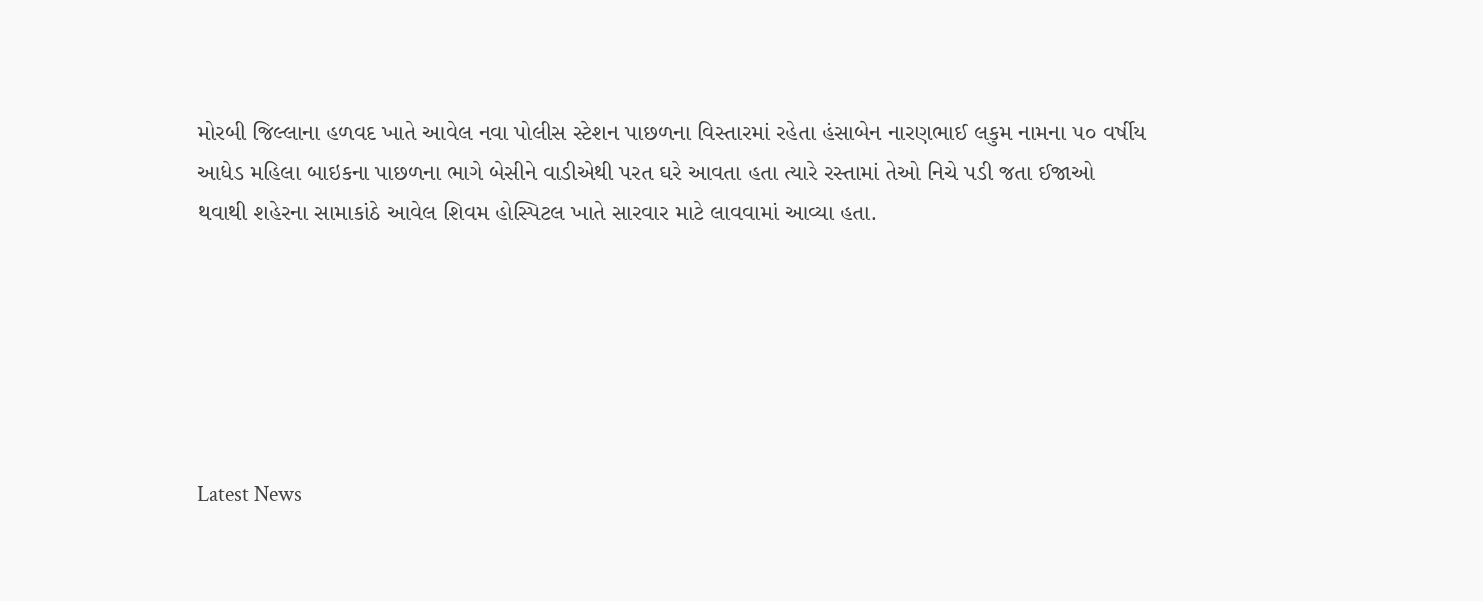મોરબી જિલ્લાના હળવદ ખાતે આવેલ નવા પોલીસ સ્ટેશન પાછળના વિસ્તારમાં રહેતા હંસાબેન નારણભાઈ લકુમ નામના ૫૦ વર્ષીય આધેડ મહિલા બાઇકના પાછળના ભાગે બેસીને વાડીએથી પરત ઘરે આવતા હતા ત્યારે રસ્તામાં તેઓ નિચે પડી જતા ઈજાઓ થવાથી શહેરના સામાકાંઠે આવેલ શિવમ હોસ્પિટલ ખાતે સારવાર માટે લાવવામાં આવ્યા હતા.






Latest News